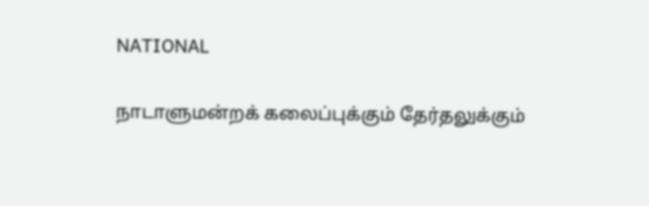NATIONAL

நாடாளுமன்றக் கலைப்புக்கும் தேர்தலுக்கும்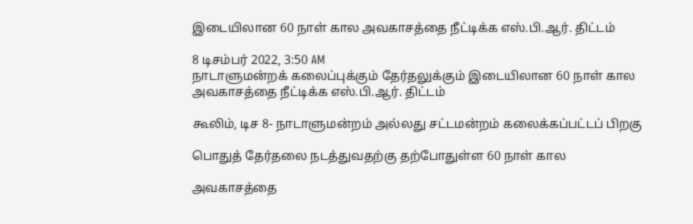இடையிலான 60 நாள் கால அவகாசத்தை நீட்டிக்க எஸ்.பி.ஆர். திட்டம்

8 டிசம்பர் 2022, 3:50 AM
நாடாளுமன்றக் கலைப்புக்கும் தேர்தலுக்கும் இடையிலான 60 நாள் கால அவகாசத்தை நீட்டிக்க எஸ்.பி.ஆர். திட்டம்

கூலிம், டிச 8- நாடாளுமன்றம் அல்லது சட்டமன்றம் கலைக்கப்பட்டப் பிறகு

பொதுத் தேர்தலை நடத்துவதற்கு தற்போதுள்ள 60 நாள் கால

அவகாசத்தை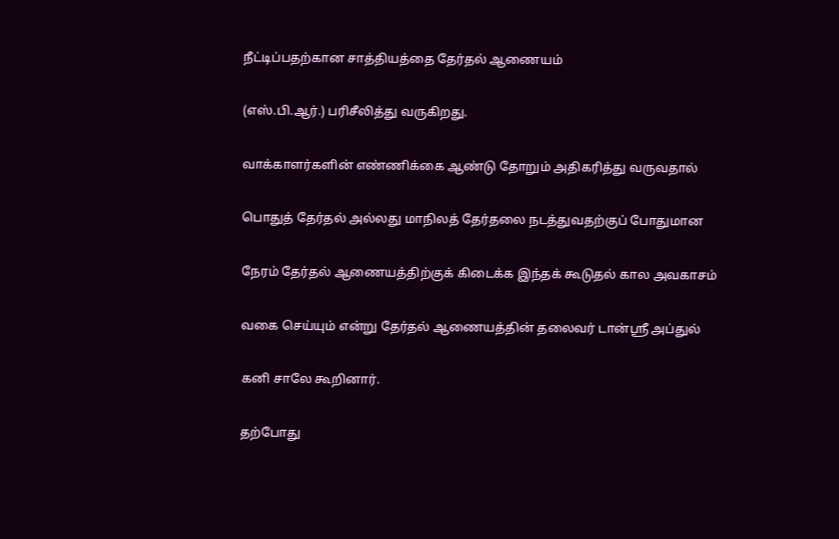நீட்டிப்பதற்கான சாத்தியத்தை தேர்தல் ஆணையம்

(எஸ்.பி.ஆர்.) பரிசீலித்து வருகிறது.

வாக்காளர்களின் எண்ணிக்கை ஆண்டு தோறும் அதிகரித்து வருவதால்

பொதுத் தேர்தல் அல்லது மாநிலத் தேர்தலை நடத்துவதற்குப் போதுமான

நேரம் தேர்தல் ஆணையத்திற்குக் கிடைக்க இந்தக் கூடுதல் கால அவகாசம்

வகை செய்யும் என்று தேர்தல் ஆணையத்தின் தலைவர் டான்ஸ்ரீ அப்துல்

கனி சாலே கூறினார்.

தற்போது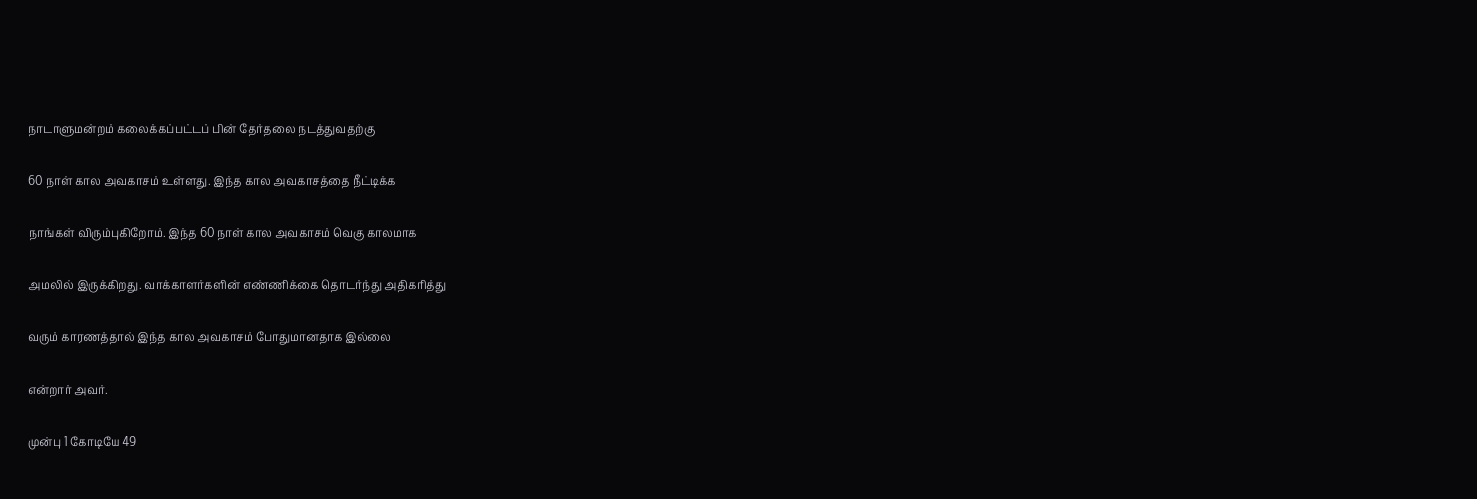நாடாளுமன்றம் கலைக்கப்பட்டப் பின் தேர்தலை நடத்துவதற்கு

60 நாள் கால அவகாசம் உள்ளது. இந்த கால அவகாசத்தை நீட்டிக்க

நாங்கள் விரும்புகிறோம். இந்த 60 நாள் கால அவகாசம் வெகு காலமாக

அமலில் இருக்கிறது. வாக்காளர்களின் எண்ணிக்கை தொடர்ந்து அதிகரித்து

வரும் காரணத்தால் இந்த கால அவகாசம் போதுமானதாக இல்லை

என்றார் அவர்.

முன்பு 1 கோடியே 49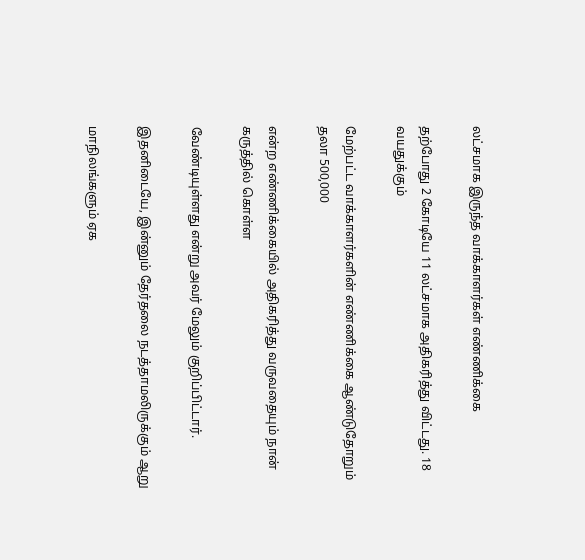லட்சமாக இருந்த வாக்காளர்கள் எண்ணிக்கை

தற்போது 2 கோடியே 11 லட்சமாக அதிகரித்து விட்டது. 18 வயதுக்கும்

மேற்பட்ட வாக்காளர்களின் எண்ணிக்கை ஆண்டுதோறும் தலா 500,000

என்ற எண்ணிக்கையில் அதிகரித்து வருவதையும் நான் கருத்தில் கொள்ள

வேண்டியுள்ளது என்று அவர் மேலும் குறிப்பிட்டார்.

இதனிடையே, இன்னும் தேர்தலை நடத்தாமலிருக்கும் ஆறு

மாநிலங்களும் ஏக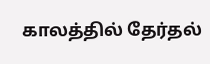காலத்தில் தேர்தல்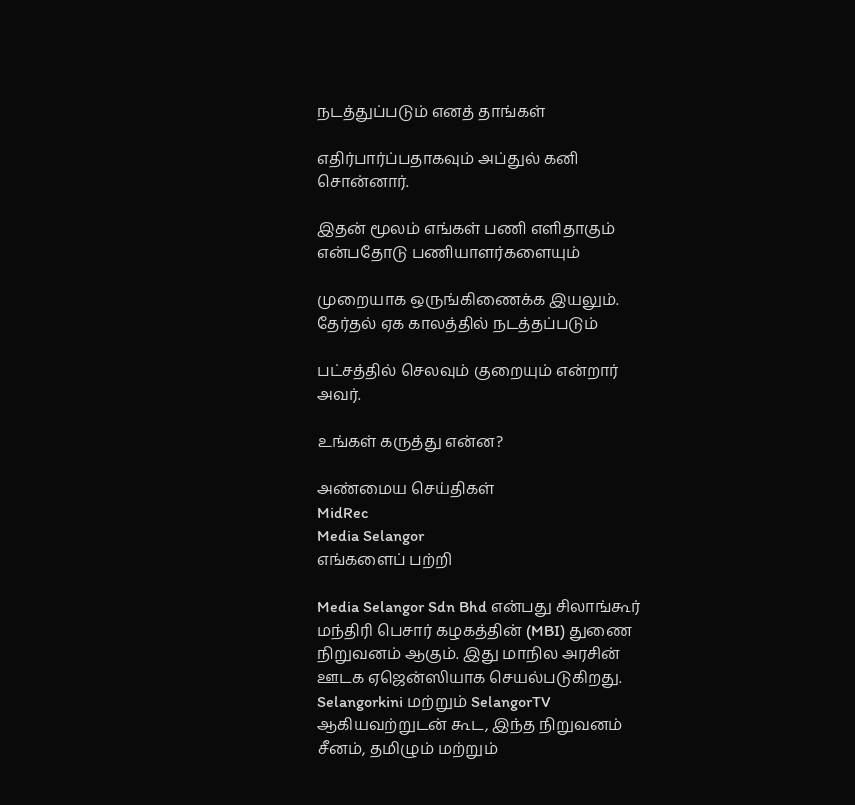நடத்துப்படும் எனத் தாங்கள்

எதிர்பார்ப்பதாகவும் அப்துல் கனி சொன்னார்.

இதன் மூலம் எங்கள் பணி எளிதாகும் என்பதோடு பணியாளர்களையும்

முறையாக ஒருங்கிணைக்க இயலும். தேர்தல் ஏக காலத்தில் நடத்தப்படும்

பட்சத்தில் செலவும் குறையும் என்றார் அவர்.

உங்கள் கருத்து என்ன?

அண்மைய செய்திகள்
MidRec
Media Selangor
எங்களைப் பற்றி

Media Selangor Sdn Bhd என்பது சிலாங்கூர் மந்திரி பெசார் கழகத்தின் (MBI) துணை நிறுவனம் ஆகும். இது மாநில அரசின் ஊடக ஏஜென்ஸியாக செயல்படுகிறது. Selangorkini மற்றும் SelangorTV ஆகியவற்றுடன் கூட, இந்த நிறுவனம் சீனம், தமிழும் மற்றும்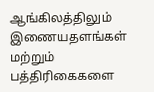ஆங்கிலத்திலும் இணையதளங்கள் மற்றும் பத்திரிகைகளை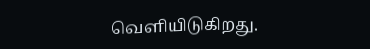வெளியிடுகிறது.